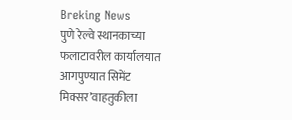Breking News
पुणे रेल्वे स्थानकाच्या फलाटावरील कार्यालयात आगपुण्यात सिमेंट मिक्सर’वाहतुकीला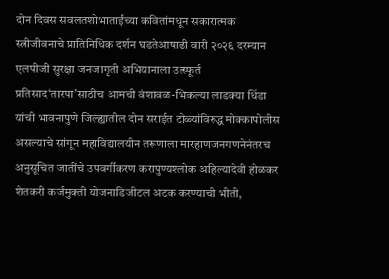दोन दिवस सवलतशोभाताईंच्या कवितांमधून सकारात्मक स्त्रीजीवनाचे प्रातिनिधिक दर्शन घडतेआषाढी वारी २०२६ दरम्यान एलपीजी सुरक्षा जनजागृती अभियानाला उत्स्फूर्त प्रतिसाद‘तारपा’साठीच आमची वंशावळ-भिकल्या लाडक्या धिंडा यांची भावनापुणे जिल्ह्यातील दोन सराईत टोळ्यांविरुद्ध मोक्कापोलीस असल्याचे सांगून महाविद्यालयीन तरूणाला मारहाणजनगणनेनंतरच अनुसूचित जातींचे उपवर्गीकरण करापुण्यश्लोक अहिल्यादेवी होळकर शेतकरी कर्जमुक्ती योजनाडिजीटल अटक करण्याची भीती,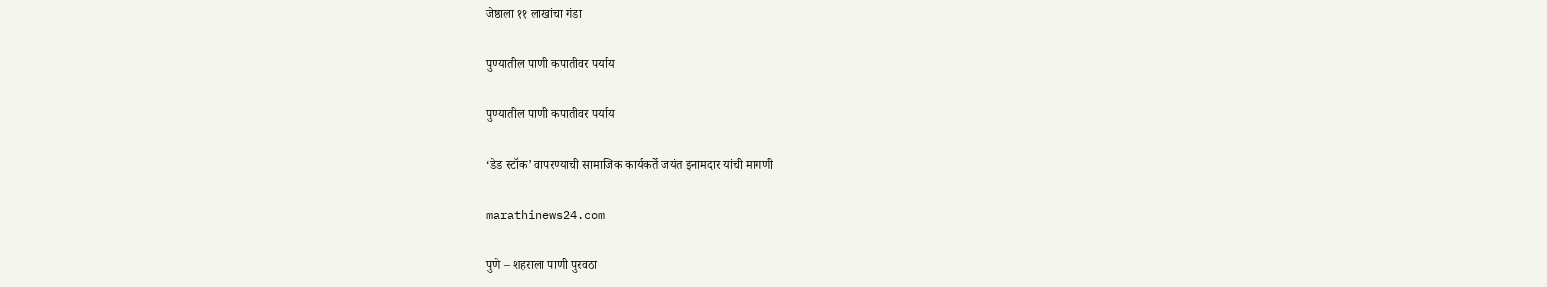जेष्ठाला ११ लाखांचा गंडा

पुण्यातील पाणी कपातीवर पर्याय

पुण्यातील पाणी कपातीवर पर्याय

‘डेड स्टॉक’ वापरण्याची सामाजिक कार्यकर्ते जयंत इनामदार यांची मागणी

marathinews24.com

पुणे – शहराला पाणी पुरवठा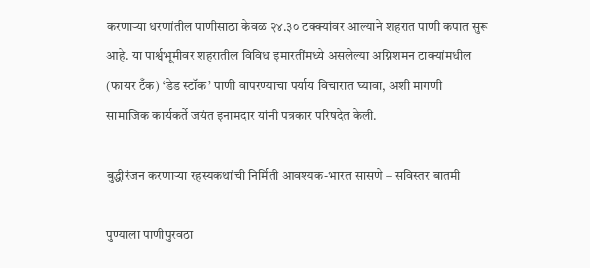करणाऱ्या धरणांतील पाणीसाठा केवळ २४.३० टक्क्यांवर आल्याने शहरात पाणी कपात सुरू आहे. या पार्श्वभूमीवर शहरातील विविध इमारतींमध्ये असलेल्या अग्निशमन टाक्यांमधील (फायर टँक) ‘डेड स्टॉक’ पाणी वापरण्याचा पर्याय विचारात घ्यावा, अशी मागणी सामाजिक कार्यकर्ते जयंत इनामदार यांनी पत्रकार परिषदेत केली.

बुद्धीरंजन करणाऱ्या रहस्यकथांची निर्मिती आवश्यक-भारत सासणे – सविस्तर बातमी

पुण्याला पाणीपुरवठा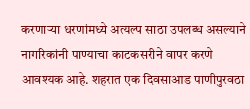करणाऱ्या धरणांमध्ये अत्यल्प साठा उपलब्ध असल्याने नागरिकांनी पाण्याचा काटकसरीने वापर करणे आवश्यक आहे. शहरात एक दिवसाआड पाणीपुरवठा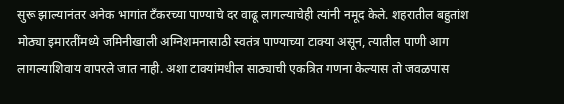सुरू झाल्यानंतर अनेक भागांत टँकरच्या पाण्याचे दर वाढू लागल्याचेही त्यांनी नमूद केले. शहरातील बहुतांश मोठ्या इमारतींमध्ये जमिनीखाली अग्निशमनासाठी स्वतंत्र पाण्याच्या टाक्या असून, त्यातील पाणी आग लागल्याशिवाय वापरले जात नाही. अशा टाक्यांमधील साठ्याची एकत्रित गणना केल्यास तो जवळपास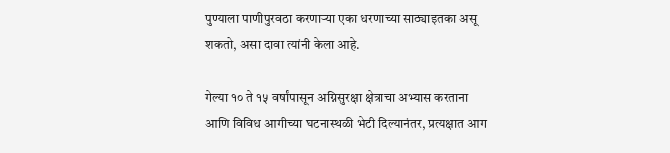पुण्याला पाणीपुरवठा करणाऱ्या एका धरणाच्या साठ्याइतका असू शकतो, असा दावा त्यांनी केला आहे.

गेल्या १० ते १५ वर्षांपासून अग्निसुरक्षा क्षेत्राचा अभ्यास करताना आणि विविध आगीच्या घटनास्थळी भेटी दिल्यानंतर, प्रत्यक्षात आग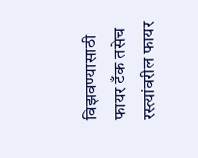विझवण्यासाठी फायर टँक तसेच रस्त्यांवरील फायर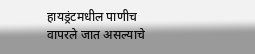हायड्रंटमधील पाणीच वापरले जात असल्याचे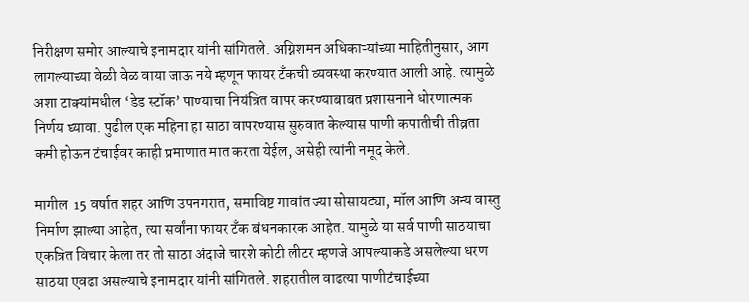निरीक्षण समोर आल्याचे इनामदार यांनी सांगितले. अग्निशमन अधिकाऱ्यांच्या माहितीनुसार, आग लागल्याच्या वेळी वेळ वाया जाऊ नये म्हणून फायर टँकची व्यवस्था करण्यात आली आहे. त्यामुळे अशा टाक्यांमधील ‘डेड स्टॉक’ पाण्याचा नियंत्रित वापर करण्याबाबत प्रशासनाने धोरणात्मक निर्णय घ्यावा. पुढील एक महिना हा साठा वापरण्यास सुरुवात केल्यास पाणी कपातीची तीव्रता कमी होऊन टंचाईवर काही प्रमाणात मात करता येईल, असेही त्यांनी नमूद केले.

मागील  15 वर्षात शहर आणि उपनगरात, समाविष्ट गावांत ज्या सोसायट्या, मॉल आणि अन्य वास्तु निर्माण झाल्या आहेत, त्या सर्वांना फायर टँक बंधनकारक आहेत. यामुळे या सर्व पाणी साठयाचा एकत्रित विचार केला तर तो साठा अंदाजे चारशे कोटी लीटर म्हणजे आपल्याकडे असलेल्या धरण साठया एवढा असल्याचे इनामदार यांनी सांगितले. शहरातील वाढत्या पाणीटंचाईच्या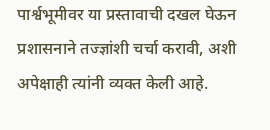पार्श्वभूमीवर या प्रस्तावाची दखल घेऊन प्रशासनाने तज्ज्ञांशी चर्चा करावी, अशी अपेक्षाही त्यांनी व्यक्त केली आहे.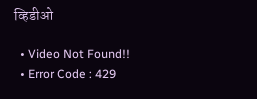व्हिडीओ

  • Video Not Found!!
  • Error Code : 429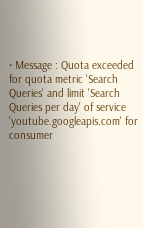• Message : Quota exceeded for quota metric 'Search Queries' and limit 'Search Queries per day' of service 'youtube.googleapis.com' for consumer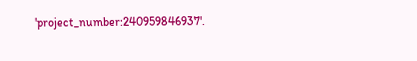'project_number:240959846937'.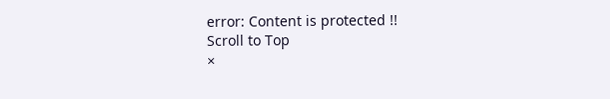error: Content is protected !!
Scroll to Top
×